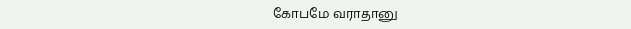கோபமே வராதானு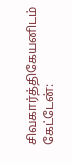சிவகார்த்திகேயனிடம் கேட்டேன்: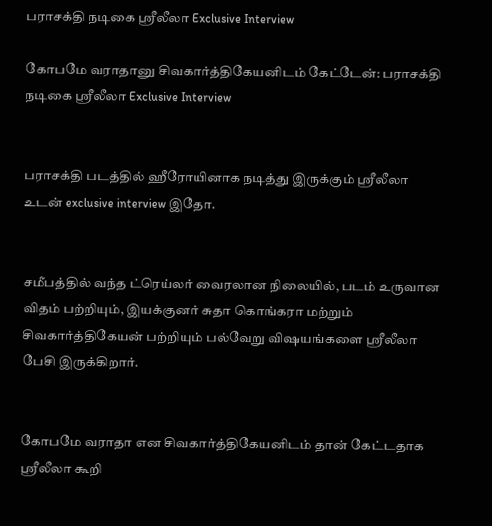பராசக்தி நடிகை ஸ்ரீலீலா Exclusive Interview

கோபமே வராதானு சிவகார்த்திகேயனிடம் கேட்டேன்: பராசக்தி நடிகை ஸ்ரீலீலா Exclusive Interview


பராசக்தி படத்தில் ஹீரோயினாக நடித்து இருக்கும் ஸ்ரீலீலா உடன் exclusive interview இதோ.


சமீபத்தில் வந்த ட்ரெய்லர் வைரலான நிலையில், படம் உருவான விதம் பற்றியும், இயக்குனர் சுதா கொங்கரா மற்றும் சிவகார்த்திகேயன் பற்றியும் பல்வேறு விஷயங்களை ஸ்ரீலீலா பேசி இருக்கிறார்.


கோபமே வராதா என சிவகார்த்திகேயனிடம் தான் கேட்டதாக ஸ்ரீலீலா கூறி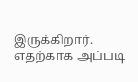இருக்கிறார். எதற்காக அப்படி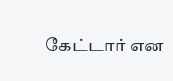கேட்டார் என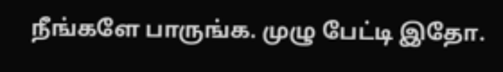நீங்களே பாருங்க. முழு பேட்டி இதோ.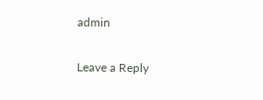admin

Leave a Reply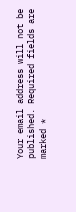Your email address will not be published. Required fields are marked *